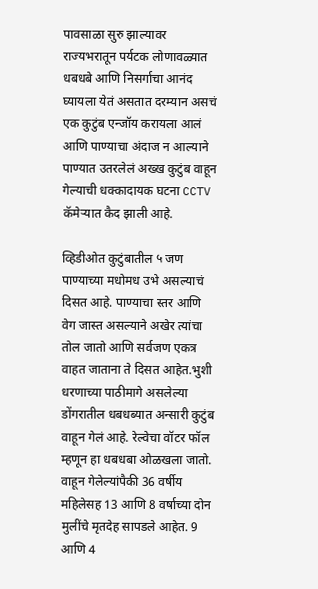पावसाळा सुरु झाल्यावर राज्यभरातून पर्यटक लोणावळ्यात धबधबे आणि निसर्गाचा आनंद घ्यायला येतं असतात दरम्यान असचं एक कुटुंब एन्जॉय करायला आलं आणि पाण्याचा अंदाज न आल्याने पाण्यात उतरलेलं अख्ख कुटुंब वाहून गेल्याची धक्कादायक घटना CCTV कॅमेऱ्यात कैद झाली आहे.

व्हिडीओत कुटुंबातील ५ जण पाण्याच्या मधोमध उभे असल्याचं दिसत आहे. पाण्याचा स्तर आणि वेग जास्त असल्याने अखेर त्यांचा तोल जातो आणि सर्वजण एकत्र वाहत जाताना ते दिसत आहेत.भुशी धरणाच्या पाठीमागे असलेल्या डोंगरातील धबधब्यात अन्सारी कुटुंब वाहून गेलं आहे. रेल्वेचा वॉटर फॉल म्हणून हा धबधबा ओळखला जातो. वाहून गेलेल्यांपैकी 36 वर्षीय महिलेसह 13 आणि 8 वर्षाच्या दोन मुलींचे मृतदेह सापडले आहेत. 9 आणि 4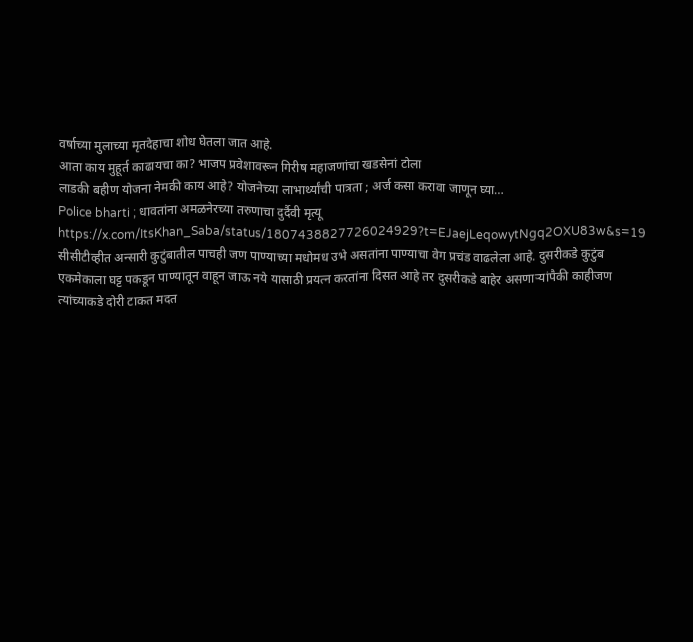वर्षाच्या मुलाच्या मृतदेहाचा शोध घेतला जात आहे.
आता काय मुहूर्त काढायचा का? भाजप प्रवेशावरून गिरीष महाजणांचा खडसेनां टोला
लाडकी बहीण योजना नेमकी काय आहे? योजनेच्या लाभार्थ्यांची पात्रता ; अर्ज कसा करावा जाणून घ्या…
Police bharti ; धावतांना अमळनेरच्या तरुणाचा दुर्दैवी मृत्यू
https://x.com/ItsKhan_Saba/status/1807438827726024929?t=EJaejLeqowytNgq2OXU83w&s=19
सीसीटीव्हीत अन्सारी कुटुंबातील पाचही जण पाण्याच्या मधोमध उभे असतांना पाण्याचा वेग प्रचंड वाढलेला आहे. दुसरीकडे कुटुंब एकमेकाला घट्ट पकडून पाण्यातून वाहून जाऊ नये यासाठी प्रयत्न करतांना दिसत आहे तर दुसरीकडे बाहेर असणाऱ्यांपैकी काहीजण त्यांच्याकडे दोरी टाकत मदत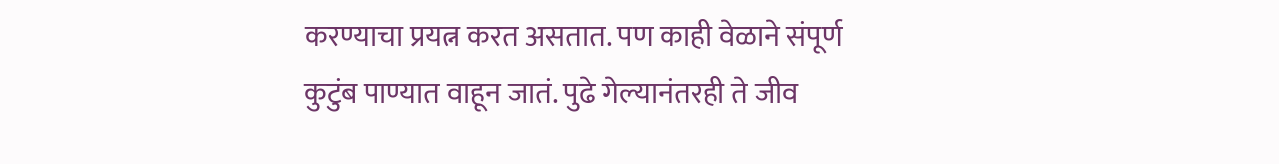करण्याचा प्रयत्न करत असतात. पण काही वेळाने संपूर्ण कुटुंब पाण्यात वाहून जातं. पुढे गेल्यानंतरही ते जीव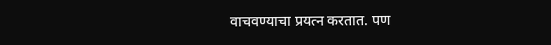वाचवण्याचा प्रयत्न करतात. पण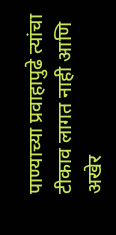पाण्याच्या प्रवाहापुढे त्यांचा टीकाव लागत नाही आणि अखेर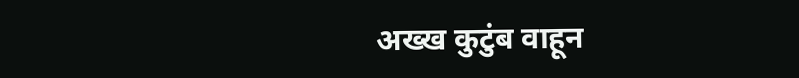अख्ख कुटुंब वाहून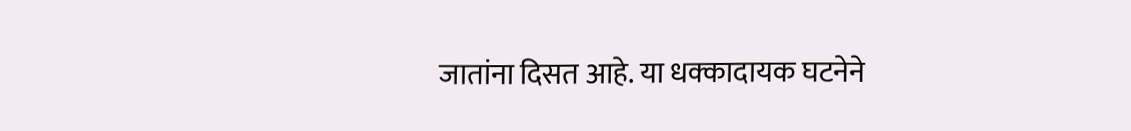जातांना दिसत आहे. या धक्कादायक घटनेने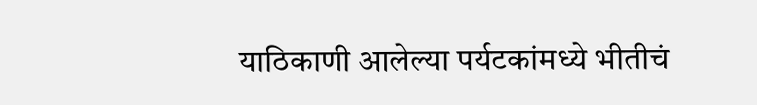याठिकाणी आलेल्या पर्यटकांमध्ये भीतीचं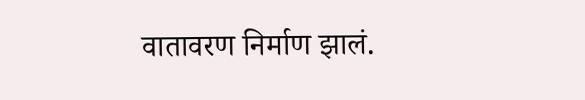वातावरण निर्माण झालं.